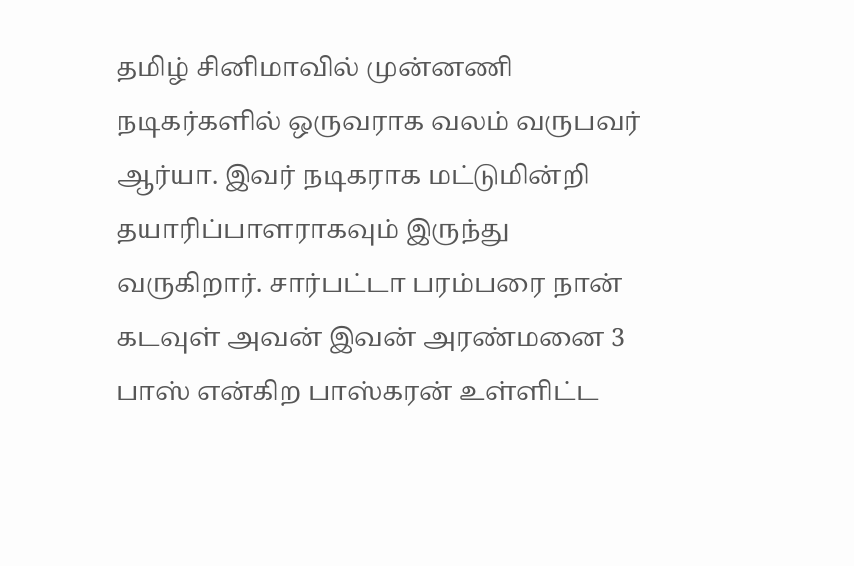தமிழ் சினிமாவில் முன்னணி நடிகர்களில் ஒருவராக வலம் வருபவர் ஆர்யா. இவர் நடிகராக மட்டுமின்றி தயாரிப்பாளராகவும் இருந்து வருகிறார். சார்பட்டா பரம்பரை நான் கடவுள் அவன் இவன் அரண்மனை 3 பாஸ் என்கிற பாஸ்கரன் உள்ளிட்ட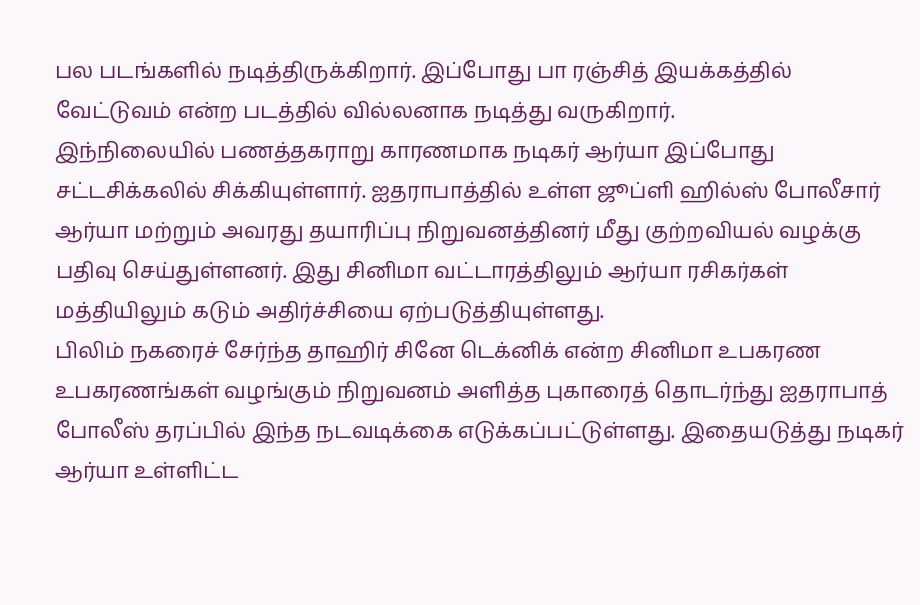பல படங்களில் நடித்திருக்கிறார். இப்போது பா ரஞ்சித் இயக்கத்தில் வேட்டுவம் என்ற படத்தில் வில்லனாக நடித்து வருகிறார்.
இந்நிலையில் பணத்தகராறு காரணமாக நடிகர் ஆர்யா இப்போது சட்டசிக்கலில் சிக்கியுள்ளார். ஐதராபாத்தில் உள்ள ஜூப்ளி ஹில்ஸ் போலீசார் ஆர்யா மற்றும் அவரது தயாரிப்பு நிறுவனத்தினர் மீது குற்றவியல் வழக்கு பதிவு செய்துள்ளனர். இது சினிமா வட்டாரத்திலும் ஆர்யா ரசிகர்கள் மத்தியிலும் கடும் அதிர்ச்சியை ஏற்படுத்தியுள்ளது.
பிலிம் நகரைச் சேர்ந்த தாஹிர் சினே டெக்னிக் என்ற சினிமா உபகரண உபகரணங்கள் வழங்கும் நிறுவனம் அளித்த புகாரைத் தொடர்ந்து ஐதராபாத் போலீஸ் தரப்பில் இந்த நடவடிக்கை எடுக்கப்பட்டுள்ளது. இதையடுத்து நடிகர் ஆர்யா உள்ளிட்ட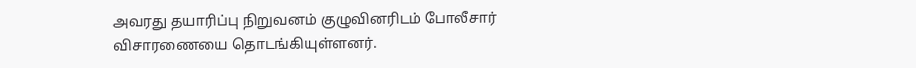அவரது தயாரிப்பு நிறுவனம் குழுவினரிடம் போலீசார் விசாரணையை தொடங்கியுள்ளனர்.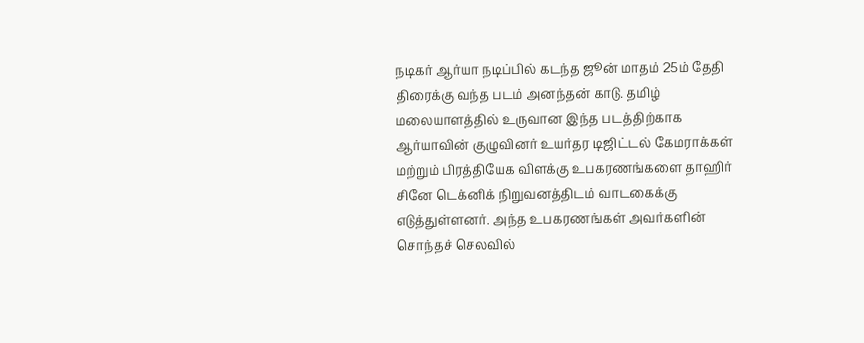நடிகர் ஆர்யா நடிப்பில் கடந்த ஜூன் மாதம் 25ம் தேதி திரைக்கு வந்த படம் அனந்தன் காடு. தமிழ் மலையாளத்தில் உருவான இந்த படத்திற்காக ஆர்யாவின் குழுவினர் உயர்தர டிஜிட்டல் கேமராக்கள் மற்றும் பிரத்தியேக விளக்கு உபகரணங்களை தாஹிர் சினே டெக்னிக் நிறுவனத்திடம் வாடகைக்கு எடுத்துள்ளனர். அந்த உபகரணங்கள் அவர்களின் சொந்தச் செலவில்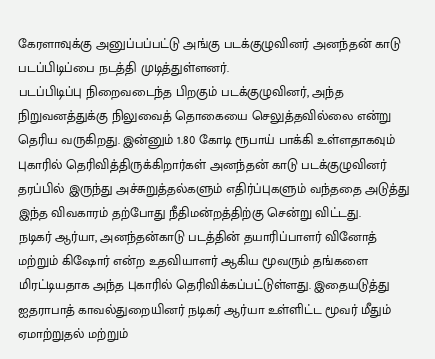கேரளாவுக்கு அனுப்பப்பட்டு அங்கு படக்குழுவினர் அனந்தன் காடு படப்பிடிப்பை நடத்தி முடித்துள்ளனர்.
படப்பிடிப்பு நிறைவடைந்த பிறகும் படக்குழுவினர், அந்த நிறுவனத்துக்கு நிலுவைத் தொகையை செலுத்தவில்லை என்று தெரிய வருகிறது. இன்னும் 1.80 கோடி ரூபாய் பாக்கி உள்ளதாகவும் புகாரில் தெரிவித்திருக்கிறார்கள் அனந்தன் காடு படக்குழுவினர் தரப்பில் இருந்து அச்சுறுத்தல்களும் எதிர்ப்புகளும் வந்ததை அடுத்து இந்த விவகாரம் தற்போது நீதிமன்றத்திற்கு சென்று விட்டது.
நடிகர் ஆர்யா, அனந்தன்காடு படத்தின் தயாரிப்பாளர் வினோத் மற்றும் கிஷோர் என்ற உதவியாளர் ஆகிய மூவரும் தங்களை மிரட்டியதாக அந்த புகாரில் தெரிவிக்கப்பட்டுள்ளது. இதையடுத்து ஐதராபாத் காவல்துறையினர் நடிகர் ஆர்யா உள்ளிட்ட மூவர் மீதும் ஏமாற்றுதல் மற்றும்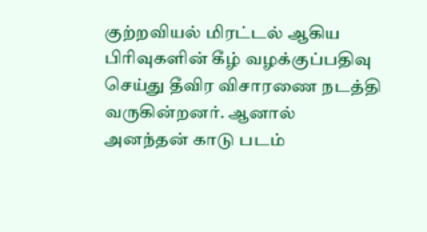குற்றவியல் மிரட்டல் ஆகிய பிரிவுகளின் கீழ் வழக்குப்பதிவு செய்து தீவிர விசாரணை நடத்தி வருகின்றனர். ஆனால் அனந்தன் காடு படம்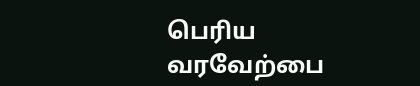பெரிய வரவேற்பை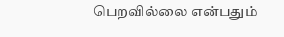பெறவில்லை என்பதும்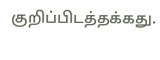குறிப்பிடத்தக்கது.